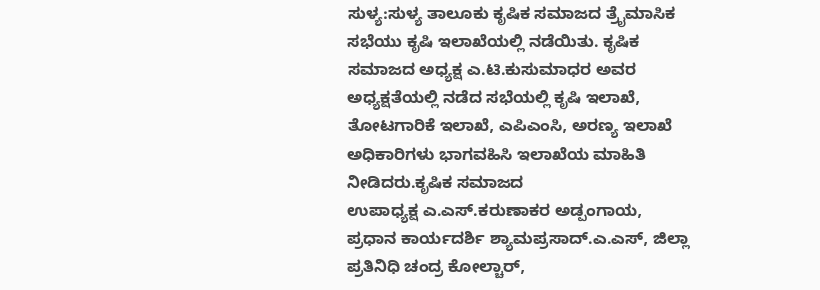ಸುಳ್ಯ:ಸುಳ್ಯ ತಾಲೂಕು ಕೃಷಿಕ ಸಮಾಜದ ತ್ರೈಮಾಸಿಕ ಸಭೆಯು ಕೃಷಿ ಇಲಾಖೆಯಲ್ಲಿ ನಡೆಯಿತು. ಕೃಷಿಕ ಸಮಾಜದ ಅಧ್ಯಕ್ಷ ಎ.ಟಿ.ಕುಸುಮಾಧರ ಅವರ ಅಧ್ಯಕ್ಷತೆಯಲ್ಲಿ ನಡೆದ ಸಭೆಯಲ್ಲಿ ಕೃಷಿ ಇಲಾಖೆ, ತೋಟಗಾರಿಕೆ ಇಲಾಖೆ, ಎಪಿಎಂಸಿ, ಅರಣ್ಯ ಇಲಾಖೆ ಅಧಿಕಾರಿಗಳು ಭಾಗವಹಿಸಿ ಇಲಾಖೆಯ ಮಾಹಿತಿ ನೀಡಿದರು.ಕೃಷಿಕ ಸಮಾಜದ
ಉಪಾಧ್ಯಕ್ಷ ಎ.ಎಸ್.ಕರುಣಾಕರ ಅಡ್ಪಂಗಾಯ, ಪ್ರಧಾನ ಕಾರ್ಯದರ್ಶಿ ಶ್ಯಾಮಪ್ರಸಾದ್.ಎ.ಎಸ್, ಜಿಲ್ಲಾ ಪ್ರತಿನಿಧಿ ಚಂದ್ರ ಕೋಲ್ಚಾರ್,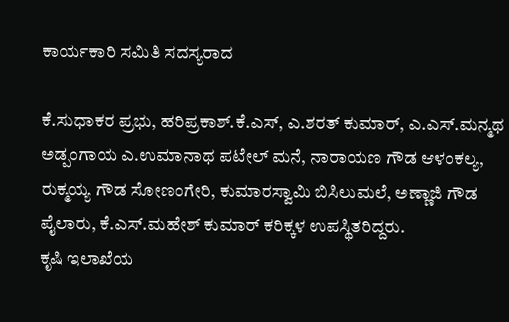ಕಾರ್ಯಕಾರಿ ಸಮಿತಿ ಸದಸ್ಯರಾದ

ಕೆ.ಸುಧಾಕರ ಪ್ರಭು, ಹರಿಪ್ರಕಾಶ್.ಕೆ.ಎಸ್, ಎ.ಶರತ್ ಕುಮಾರ್, ಎ.ಎಸ್.ಮನ್ಮಥ ಅಡ್ಪಂಗಾಯ ಎ.ಉಮಾನಾಥ ಪಟೇಲ್ ಮನೆ, ನಾರಾಯಣ ಗೌಡ ಆಳಂಕಲ್ಯ, ರುಕ್ಮಯ್ಯ ಗೌಡ ಸೋಣಂಗೇರಿ, ಕುಮಾರಸ್ವಾಮಿ ಬಿಸಿಲುಮಲೆ, ಅಣ್ಣಾಜಿ ಗೌಡ ಪೈಲಾರು, ಕೆ.ಎಸ್.ಮಹೇಶ್ ಕುಮಾರ್ ಕರಿಕ್ಕಳ ಉಪಸ್ಥಿತರಿದ್ದರು.
ಕೃಷಿ ಇಲಾಖೆಯ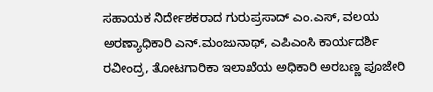ಸಹಾಯಕ ನಿರ್ದೇಶಕರಾದ ಗುರುಪ್ರಸಾದ್ ಎಂ.ಎಸ್, ವಲಯ ಅರಣ್ಯಾಧಿಕಾರಿ ಎನ್.ಮಂಜುನಾಥ್, ಎಪಿಎಂಸಿ ಕಾರ್ಯದರ್ಶಿ ರವೀಂದ್ರ, ತೋಟಗಾರಿಕಾ ಇಲಾಖೆಯ ಅಧಿಕಾರಿ ಅರಬಣ್ಣ ಪೂಜೇರಿ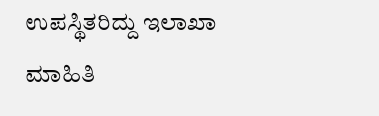ಉಪಸ್ಥಿತರಿದ್ದು ಇಲಾಖಾ ಮಾಹಿತಿ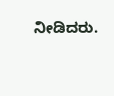ನೀಡಿದರು.